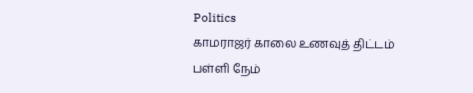Politics
காமராஜர் காலை உணவுத் திட்டம் பள்ளி நேம்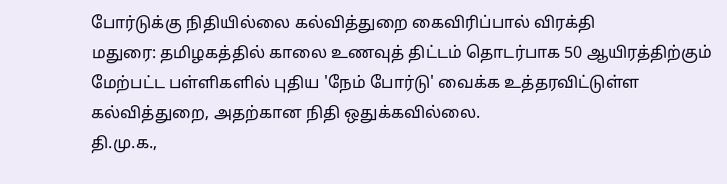போர்டுக்கு நிதியில்லை கல்வித்துறை கைவிரிப்பால் விரக்தி
மதுரை: தமிழகத்தில் காலை உணவுத் திட்டம் தொடர்பாக 50 ஆயிரத்திற்கும் மேற்பட்ட பள்ளிகளில் புதிய 'நேம் போர்டு' வைக்க உத்தரவிட்டுள்ள கல்வித்துறை, அதற்கான நிதி ஒதுக்கவில்லை.
தி.மு.க.,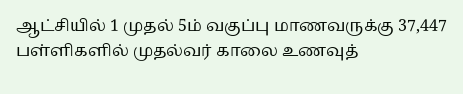ஆட்சியில் 1 முதல் 5ம் வகுப்பு மாணவருக்கு 37,447 பள்ளிகளில் முதல்வர் காலை உணவுத்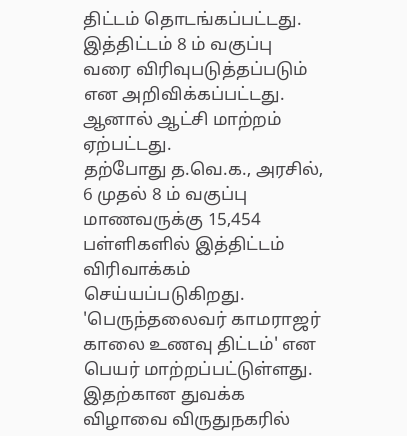திட்டம் தொடங்கப்பட்டது. இத்திட்டம் 8 ம் வகுப்பு வரை விரிவுபடுத்தப்படும் என அறிவிக்கப்பட்டது. ஆனால் ஆட்சி மாற்றம் ஏற்பட்டது.
தற்போது த.வெ.க., அரசில், 6 முதல் 8 ம் வகுப்பு மாணவருக்கு 15,454 பள்ளிகளில் இத்திட்டம் விரிவாக்கம் செய்யப்படுகிறது. 'பெருந்தலைவர் காமராஜர் காலை உணவு திட்டம்' என பெயர் மாற்றப்பட்டுள்ளது. இதற்கான துவக்க விழாவை விருதுநகரில்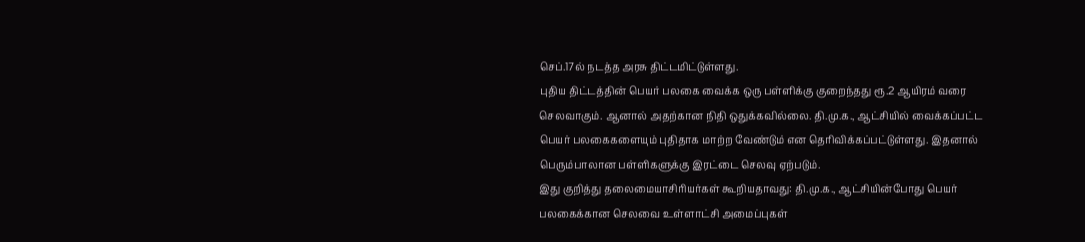செப்.17ல் நடத்த அரசு திட்டமிட்டுள்ளது.
புதிய திட்டத்தின் பெயர் பலகை வைக்க ஒரு பள்ளிக்கு குறைந்தது ரூ.2 ஆயிரம் வரை செலவாகும். ஆனால் அதற்கான நிதி ஒதுக்கவில்லை. தி.மு.க., ஆட்சியில் வைக்கப்பட்ட பெயர் பலகைகளையும் புதிதாக மாற்ற வேண்டும் என தெரிவிக்கப்பட்டுள்ளது. இதனால் பெரும்பாலான பள்ளிகளுக்கு இரட்டை செலவு ஏற்படும்.
இது குறித்து தலைமையாசிரியர்கள் கூறியதாவது: தி.மு.க., ஆட்சியின்போது பெயர் பலகைக்கான செலவை உள்ளாட்சி அமைப்புகள்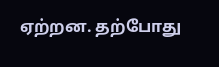ஏற்றன. தற்போது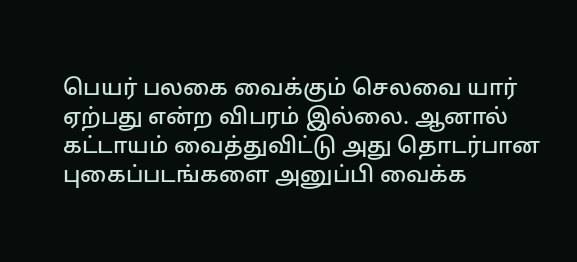பெயர் பலகை வைக்கும் செலவை யார் ஏற்பது என்ற விபரம் இல்லை. ஆனால் கட்டாயம் வைத்துவிட்டு அது தொடர்பான புகைப்படங்களை அனுப்பி வைக்க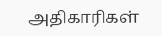அதிகாரிகள்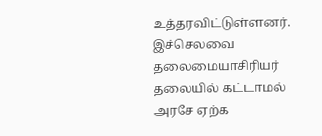உத்தரவிட்டுள்ளனர். இச்செலவை தலைமையாசிரியர் தலையில் கட்டாமல் அரசே ஏற்க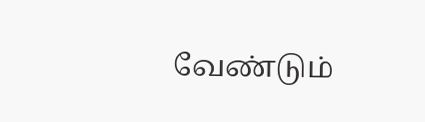வேண்டும்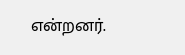என்றனர்.